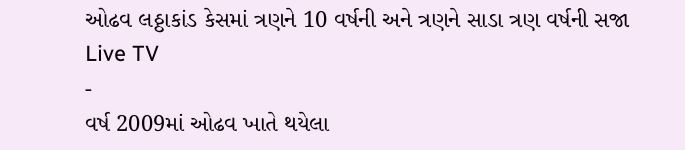ઓઢવ લઠ્ઠાકાંડ કેસમાં ત્રણને 10 વર્ષની અને ત્રણને સાડા ત્રણ વર્ષની સજા
Live TV
-
વર્ષ 2009માં ઓઢવ ખાતે થયેલા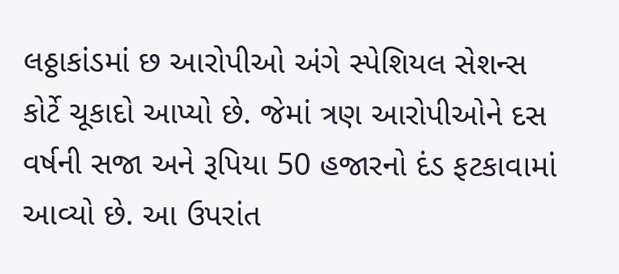લઠ્ઠાકાંડમાં છ આરોપીઓ અંગે સ્પેશિયલ સેશન્સ કોર્ટે ચૂકાદો આપ્યો છે. જેમાં ત્રણ આરોપીઓને દસ વર્ષની સજા અને રૂપિયા 50 હજારનો દંડ ફટકાવામાં આવ્યો છે. આ ઉપરાંત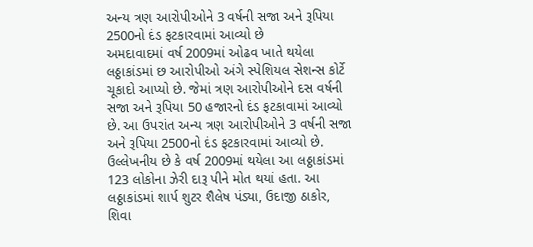અન્ય ત્રણ આરોપીઓને 3 વર્ષની સજા અને રૂપિયા 2500નો દંડ ફટકારવામાં આવ્યો છે
અમદાવાદમાં વર્ષ 2009માં ઓઢવ ખાતે થયેલા લઠ્ઠાકાંડમાં છ આરોપીઓ અંગે સ્પેશિયલ સેશન્સ કોર્ટે ચૂકાદો આપ્યો છે. જેમાં ત્રણ આરોપીઓને દસ વર્ષની સજા અને રૂપિયા 50 હજારનો દંડ ફટકાવામાં આવ્યો છે. આ ઉપરાંત અન્ય ત્રણ આરોપીઓને 3 વર્ષની સજા અને રૂપિયા 2500નો દંડ ફટકારવામાં આવ્યો છે. ઉલ્લેખનીય છે કે વર્ષ 2009માં થયેલા આ લઠ્ઠાકાંડમાં 123 લોકોના ઝેરી દારૂ પીને મોત થયાં હતા. આ લઠ્ઠાકાંડમાં શાર્પ શુટર શૈલેષ પંડ્યા, ઉદાજી ઠાકોર, શિવા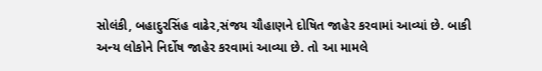સોલંકી, બહાદુરસિંહ વાઢેર,સંજય ચૌહાણને દોષિત જાહેર કરવામાં આવ્યાં છે. બાકી અન્ય લોકોને નિર્દોષ જાહેર કરવામાં આવ્યા છે. તો આ મામલે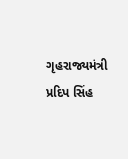ગૃહરાજ્યમંત્રી પ્રદિપ સિંહ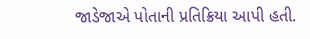જાડેજાએ પોતાની પ્રતિક્રિયા આપી હતી.